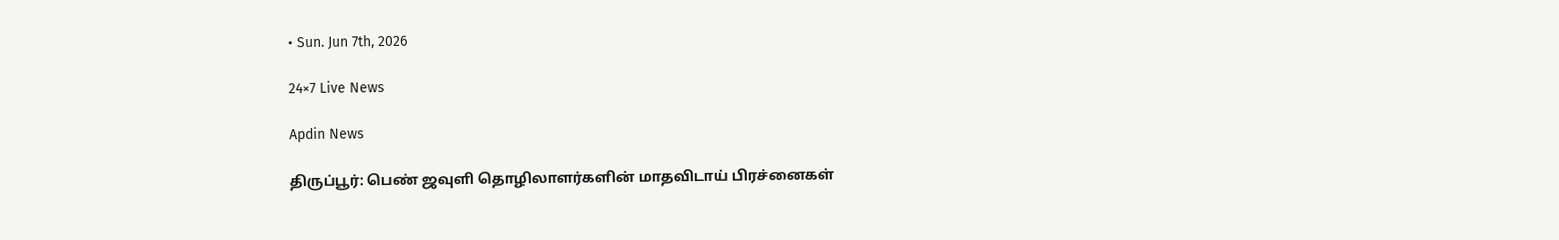• Sun. Jun 7th, 2026

24×7 Live News

Apdin News

திருப்பூர்: பெண் ஜவுளி தொழிலாளர்களின் மாதவிடாய் பிரச்னைகள்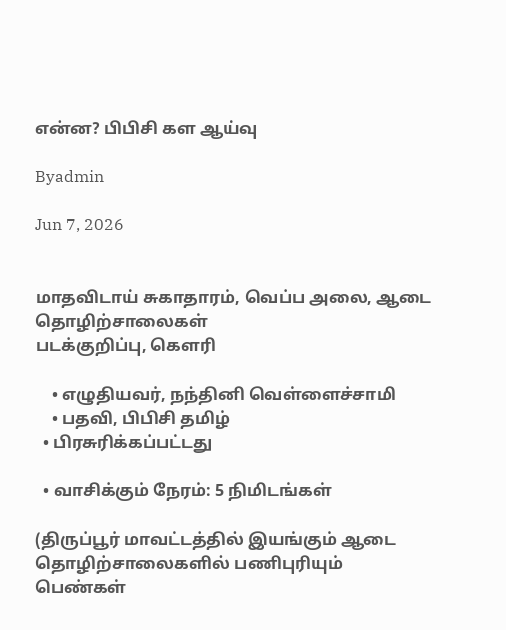என்ன? பிபிசி கள ஆய்வு

Byadmin

Jun 7, 2026


மாதவிடாய் சுகாதாரம், வெப்ப அலை, ஆடை தொழிற்சாலைகள்
படக்குறிப்பு, கௌரி

    • எழுதியவர், நந்தினி வெள்ளைச்சாமி
    • பதவி, பிபிசி தமிழ்
  • பிரசுரிக்கப்பட்டது

  • வாசிக்கும் நேரம்: 5 நிமிடங்கள்

(திருப்பூர் மாவட்டத்தில் இயங்கும் ஆடை தொழிற்சாலைகளில் பணிபுரியும் பெண்கள்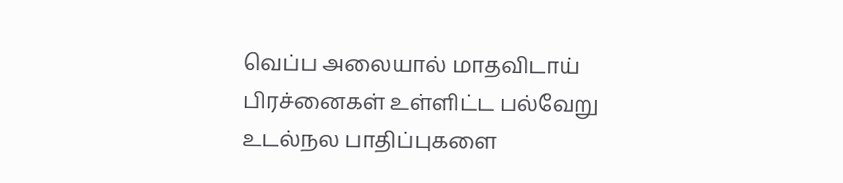வெப்ப அலையால் மாதவிடாய் பிரச்னைகள் உள்ளிட்ட பல்வேறு உடல்நல பாதிப்புகளை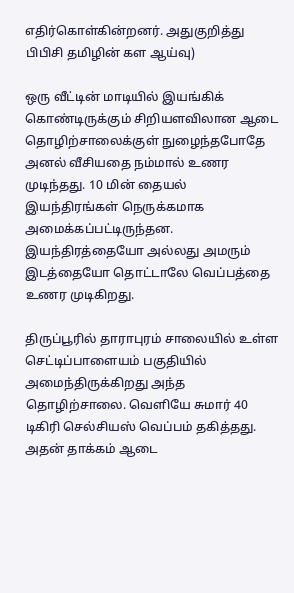எதிர்கொள்கின்றனர். அதுகுறித்து பிபிசி தமிழின் கள ஆய்வு)

ஒரு வீட்டின் மாடியில் இயங்கிக் கொண்டிருக்கும் சிறியளவிலான ஆடை தொழிற்சாலைக்குள் நுழைந்தபோதே அனல் வீசியதை நம்மால் உணர முடிந்தது. 10 மின் தையல் இயந்திரங்கள் நெருக்கமாக அமைக்கப்பட்டிருந்தன. இயந்திரத்தையோ அல்லது அமரும் இடத்தையோ தொட்டாலே வெப்பத்தை உணர முடிகிறது.

திருப்பூரில் தாராபுரம் சாலையில் உள்ள செட்டிப்பாளையம் பகுதியில் அமைந்திருக்கிறது அந்த தொழிற்சாலை. வெளியே சுமார் 40 டிகிரி செல்சியஸ் வெப்பம் தகித்தது. அதன் தாக்கம் ஆடை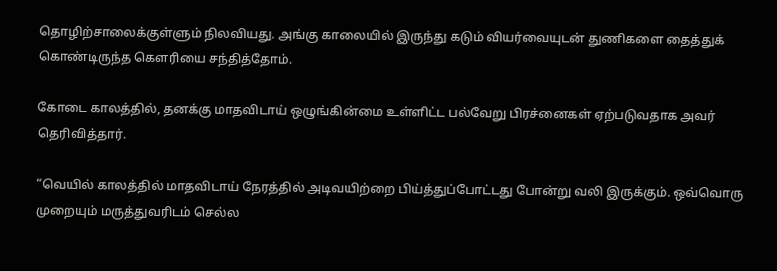தொழிற்சாலைக்குள்ளும் நிலவியது. அங்கு காலையில் இருந்து கடும் வியர்வையுடன் துணிகளை தைத்துக் கொண்டிருந்த கௌரியை சந்தித்தோம்.

கோடை காலத்தில், தனக்கு மாதவிடாய் ஒழுங்கின்மை உள்ளிட்ட பல்வேறு பிரச்னைகள் ஏற்படுவதாக அவர் தெரிவித்தார்.

“வெயில் காலத்தில் மாதவிடாய் நேரத்தில் அடிவயிற்றை பிய்த்துப்போட்டது போன்று வலி இருக்கும். ஒவ்வொரு முறையும் மருத்துவரிடம் செல்ல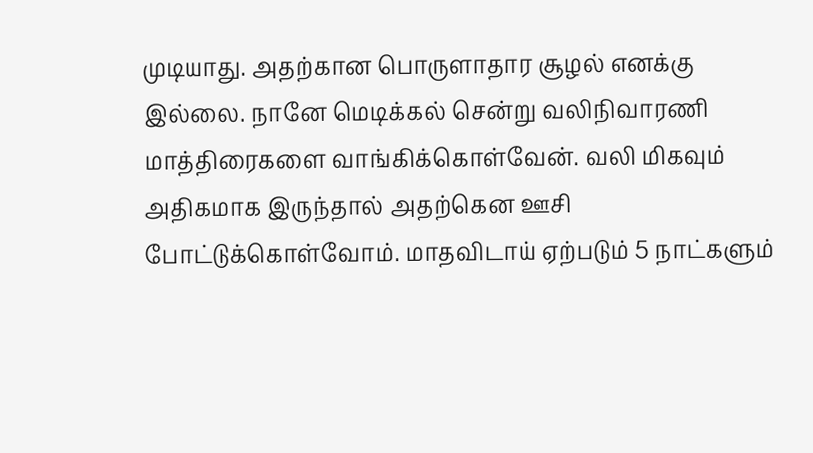முடியாது. அதற்கான பொருளாதார சூழல் எனக்கு இல்லை. நானே மெடிக்கல் சென்று வலிநிவாரணி மாத்திரைகளை வாங்கிக்கொள்வேன். வலி மிகவும் அதிகமாக இருந்தால் அதற்கென ஊசி போட்டுக்கொள்வோம். மாதவிடாய் ஏற்படும் 5 நாட்களும்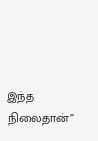இந்த நிலைதான்”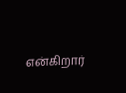என்கிறார்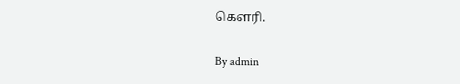கௌரி.

By admin